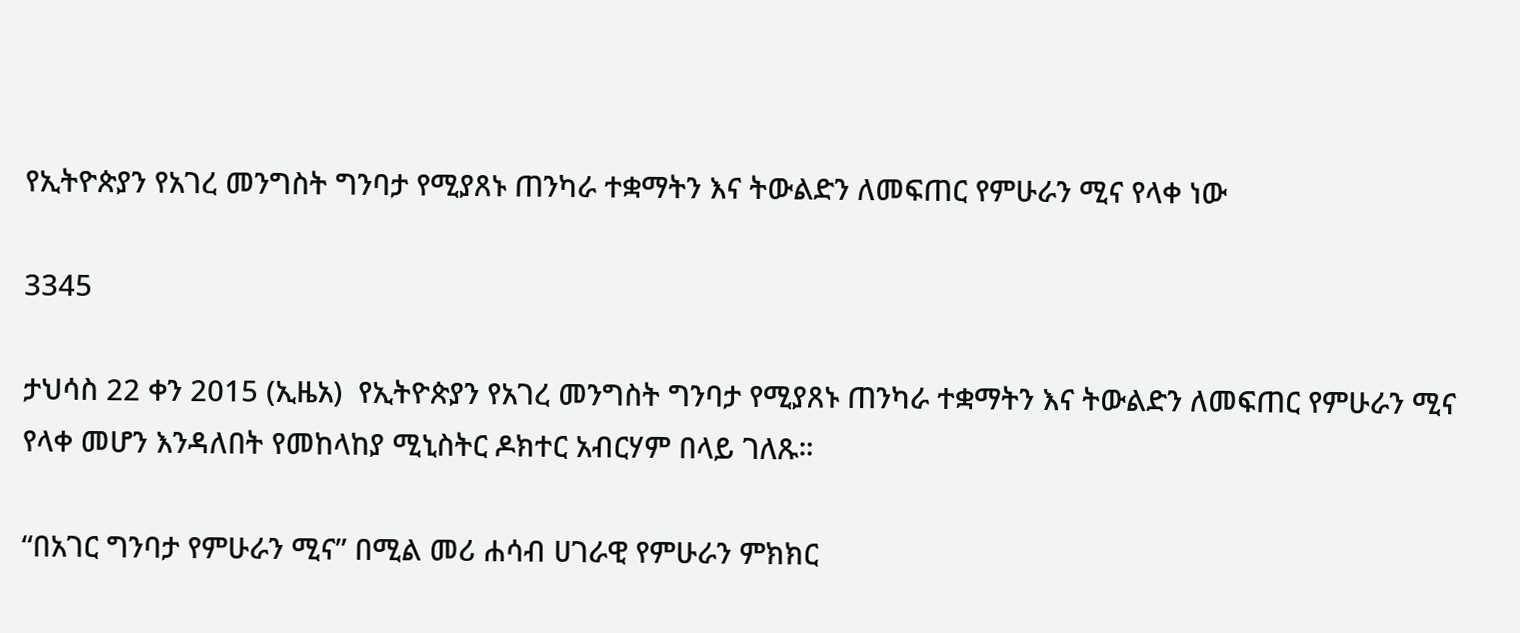የኢትዮጵያን የአገረ መንግስት ግንባታ የሚያጸኑ ጠንካራ ተቋማትን እና ትውልድን ለመፍጠር የምሁራን ሚና የላቀ ነው

3345

ታህሳስ 22 ቀን 2015 (ኢዜአ)  የኢትዮጵያን የአገረ መንግስት ግንባታ የሚያጸኑ ጠንካራ ተቋማትን እና ትውልድን ለመፍጠር የምሁራን ሚና የላቀ መሆን እንዳለበት የመከላከያ ሚኒስትር ዶክተር አብርሃም በላይ ገለጹ።

“በአገር ግንባታ የምሁራን ሚና” በሚል መሪ ሐሳብ ሀገራዊ የምሁራን ምክክር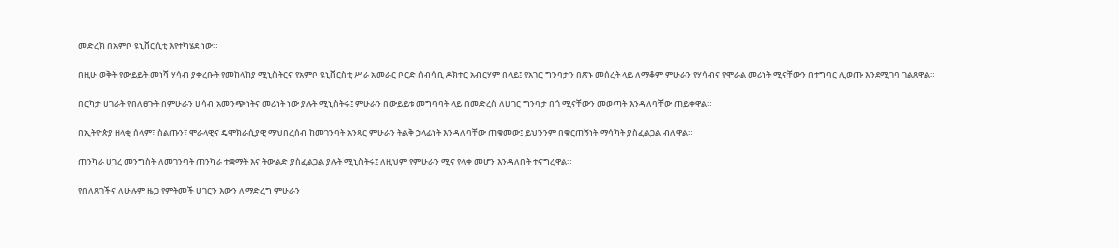መድረክ በአምቦ ዩኒቨርሲቲ እየተካሄደ ነው።

በዚሁ ወቅት የውይይት መነሻ ሃሳብ ያቀረቡት የመከላከያ ሚኒስትርና የአምቦ ዩኒቨርስቲ ሥራ አመራር ቦርድ ሰብሳቢ ዶክተር አብርሃም በላይ፤ የአገር ግንባታን በጽኑ መሰረት ላይ ለማቆም ምሁራን የሃሳብና የሞራል መሪነት ሚናቸውን በተግባር ሊወጡ እንደሚገባ ገልጸዋል።

በርካታ ሀገራት የበለፀጉት በምሁራን ሀሳብ አመንጭነትና መሪነት ነው ያሉት ሚኒስትሩ፤ ምሁራን በውይይቱ መግባባት ላይ በመድረስ ለሀገር ግንባታ በጎ ሚናቸውን መወጣት እንዳለባቸው ጠይቀዋል።

በኢትዮጵያ ዘላቂ ሰላም፣ ስልጡን፣ ሞራላዊና ዴሞክራሲያዊ ማህበረሰብ ከመገንባት አንጻር ምሁራን ትልቅ ኃላፊነት እንዳለባቸው ጠቁመው፤ ይህንንም በቁርጠኝነት ማሳካት ያስፈልጋል ብለዋል።

ጠንካራ ሀገረ መንግስት ለመገንባት ጠንካራ ተቋማት እና ትውልድ ያስፈልጋል ያሉት ሚኒስትሩ፤ ለዚህም የምሁራን ሚና የላቀ መሆን እንዳለበት ተናግረዋል።

የበለጸገችና ለሁሉም ዜጋ የምትመች ሀገርን እውን ለማድረግ ምሁራን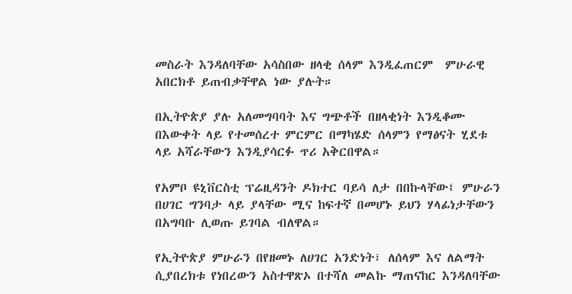መስራት እንዳለባቸው አሳስበው ዘላቂ ሰላም እንዲፈጠርም  ምሁራዊ አበርክቶ ይጠብቃቸዋል ነው ያሉት።

በኢትዮጵያ ያሉ አለመግባባት እና ግጭቶች በዘላቂነት እንዲቆሙ በእውቀት ላይ የተመሰረተ ምርምር በማካሄድ ሰላምን የማፅናት ሂደቱ ላይ አሻራቸውን እንዲያሳርፉ ጥሪ አቅርበዋል።

የአምቦ ዩኒቨርስቲ ፕሬዚዳንት ዶክተር ባይሳ ለታ በበኩላቸው፤ ምሁራን በሀገር ግንባታ ላይ ያላቸው ሚና ከፍተኛ በመሆኑ ይህን ሃላፊነታቸውን በአግባቡ ሊወጡ ይገባል ብለዋል።

የኢትዮጵያ ምሁራን በየዘመኑ ለሀገር አንድነት፣ ለሰላም እና ለልማት ሲያበረክቱ የነበረውን አስተዋጽኦ በተሻለ መልኩ ማጠናከር እንዳለባቸው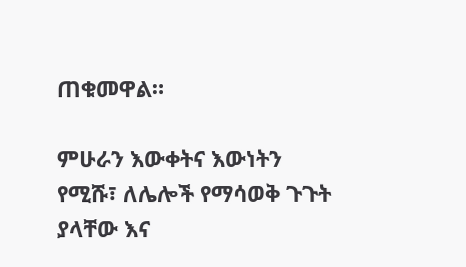ጠቁመዋል።

ምሁራን እውቀትና እውነትን የሚሹ፣ ለሌሎች የማሳወቅ ጉጉት ያላቸው እና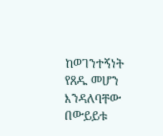ከወገንተኝነት የጸዱ መሆን እንዳለባቸው በውይይቱ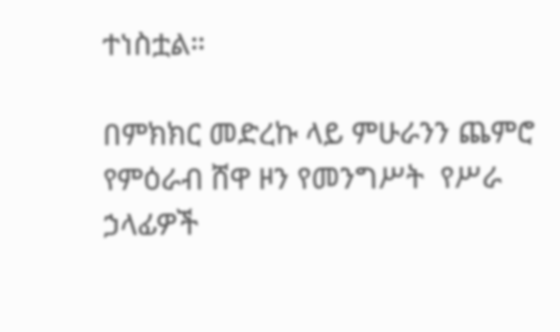ተነስቷል።

በምክክር መድረኩ ላይ ምሁራንን ጨምሮ የምዕራብ ሸዋ ዞን የመንግሥት  የሥራ ኃላፊዎች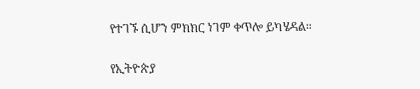የተገኙ ሲሆን ምክክር ነገም ቀጥሎ ይካሄዳል።

የኢትዮጵያ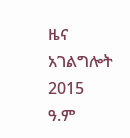ዜና አገልግሎት
2015
ዓ.ም